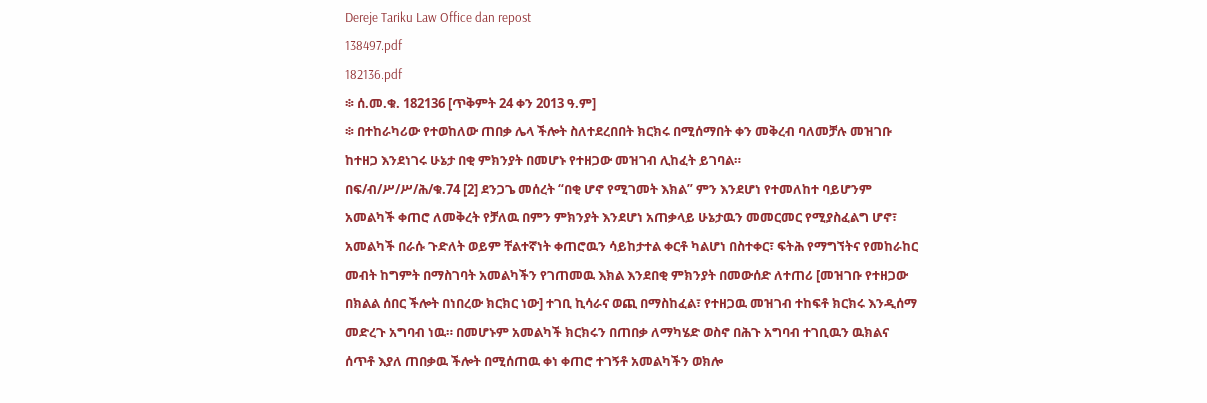Dereje Tariku Law Office dan repost
138497.pdf
182136.pdf
፨ ሰ.መ.ቁ. 182136 [ጥቅምት 24 ቀን 2013 ዓ.ም]
፨ በተከራካሪው የተወከለው ጠበቃ ሌላ ችሎት ስለተደረበበት ክርክሩ በሚሰማበት ቀን መቅረብ ባለመቻሉ መዝገቡ ከተዘጋ እንደነገሩ ሁኔታ በቂ ምክንያት በመሆኑ የተዘጋው መዝገብ ሊከፈት ይገባል።
በፍ/ብ/ሥ/ሥ/ሕ/ቁ.74 [2] ደንጋጌ መሰረት “በቂ ሆኖ የሚገመት እክል” ምን እንደሆነ የተመለከተ ባይሆንም አመልካች ቀጠሮ ለመቅረት የቻለዉ በምን ምክንያት እንደሆነ አጠቃላይ ሁኔታዉን መመርመር የሚያስፈልግ ሆኖ፣ አመልካች በራሱ ጉድለት ወይም ቸልተኛነት ቀጠሮዉን ሳይከታተል ቀርቶ ካልሆነ በስተቀር፣ ፍትሕ የማግኘትና የመከራከር መብት ከግምት በማስገባት አመልካችን የገጠመዉ እክል እንደበቂ ምክንያት በመውሰድ ለተጠሪ [መዝገቡ የተዘጋው በክልል ሰበር ችሎት በነበረው ክርክር ነው] ተገቢ ኪሳራና ወጪ በማስከፈል፣ የተዘጋዉ መዝገብ ተከፍቶ ክርክሩ እንዲሰማ መድረጉ አግባብ ነዉ። በመሆኑም አመልካች ክርክሩን በጠበቃ ለማካሄድ ወስኖ በሕጉ አግባብ ተገቢዉን ዉክልና ሰጥቶ እያለ ጠበቃዉ ችሎት በሚሰጠዉ ቀነ ቀጠሮ ተገኝቶ አመልካችን ወክሎ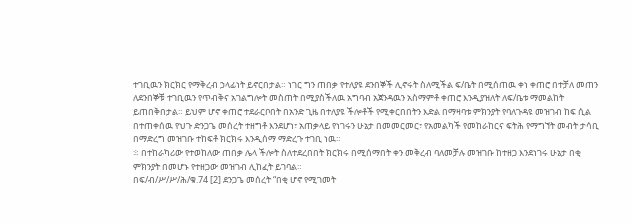ተገቢዉን ክርክር የማቅረብ ኃላፊነት ይኖርበታል። ነገር ግን ጠበቃ የተለያዩ ደንበኞች ሊኖሩት ስለሚችል ፍ/ቤት በሚሰጠዉ ቀነ ቀጠሮ በተቻለ መጠን ለደንበኞቹ ተገቢዉን የጥብቅና አገልግሎት መስጠት በሚያስችለዉ አግባብ አጀንዳዉን አስማምቶ ቀጠሮ እንዲያዝለት ለፍ/ቤቱ ማመልከት ይጠበቅበታል። ይህም ሆኖ ቀጠሮ ተደራርቦበት በአንድ ጊዜ በተለያዩ ችሎቶች የሚቀርበበትን እድል በማዛባቱ ምክንያት የባለጉዳዩ መዝገብ ከፍ ሲል በተጠቀሰዉ የህጉ ድንጋጌ መሰረት ተዘግቶ እንደሆነ፣ አጠቃላይ የነገሩን ሁኔታ በመመርመር፣ የአመልካች የመከራከርና ፍትሕ የማግኘት መብት ታሳቢ በማድረግ መዝገቡ ተከፍቶ ክርክሩ እንዲሰማ ማድረጉ ተገቢ ነዉ።
፨ በተከራካሪው የተወከለው ጠበቃ ሌላ ችሎት ስለተደረበበት ክርክሩ በሚሰማበት ቀን መቅረብ ባለመቻሉ መዝገቡ ከተዘጋ እንደነገሩ ሁኔታ በቂ ምክንያት በመሆኑ የተዘጋው መዝገብ ሊከፈት ይገባል።
በፍ/ብ/ሥ/ሥ/ሕ/ቁ.74 [2] ደንጋጌ መሰረት “በቂ ሆኖ የሚገመት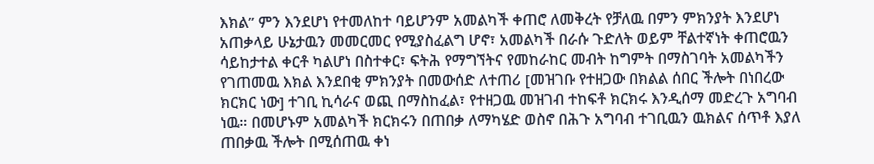እክል” ምን እንደሆነ የተመለከተ ባይሆንም አመልካች ቀጠሮ ለመቅረት የቻለዉ በምን ምክንያት እንደሆነ አጠቃላይ ሁኔታዉን መመርመር የሚያስፈልግ ሆኖ፣ አመልካች በራሱ ጉድለት ወይም ቸልተኛነት ቀጠሮዉን ሳይከታተል ቀርቶ ካልሆነ በስተቀር፣ ፍትሕ የማግኘትና የመከራከር መብት ከግምት በማስገባት አመልካችን የገጠመዉ እክል እንደበቂ ምክንያት በመውሰድ ለተጠሪ [መዝገቡ የተዘጋው በክልል ሰበር ችሎት በነበረው ክርክር ነው] ተገቢ ኪሳራና ወጪ በማስከፈል፣ የተዘጋዉ መዝገብ ተከፍቶ ክርክሩ እንዲሰማ መድረጉ አግባብ ነዉ። በመሆኑም አመልካች ክርክሩን በጠበቃ ለማካሄድ ወስኖ በሕጉ አግባብ ተገቢዉን ዉክልና ሰጥቶ እያለ ጠበቃዉ ችሎት በሚሰጠዉ ቀነ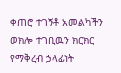ቀጠሮ ተገኝቶ አመልካችን ወክሎ ተገቢዉን ክርክር የማቅረብ ኃላፊነት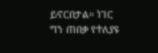ይኖርበታል። ነገር ግን ጠበቃ የተለያዩ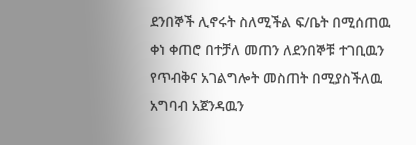ደንበኞች ሊኖሩት ስለሚችል ፍ/ቤት በሚሰጠዉ ቀነ ቀጠሮ በተቻለ መጠን ለደንበኞቹ ተገቢዉን የጥብቅና አገልግሎት መስጠት በሚያስችለዉ አግባብ አጀንዳዉን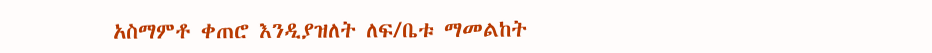አስማምቶ ቀጠሮ እንዲያዝለት ለፍ/ቤቱ ማመልከት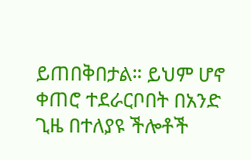ይጠበቅበታል። ይህም ሆኖ ቀጠሮ ተደራርቦበት በአንድ ጊዜ በተለያዩ ችሎቶች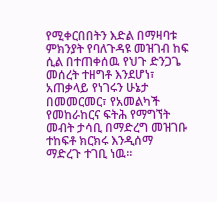የሚቀርበበትን እድል በማዛባቱ ምክንያት የባለጉዳዩ መዝገብ ከፍ ሲል በተጠቀሰዉ የህጉ ድንጋጌ መሰረት ተዘግቶ እንደሆነ፣ አጠቃላይ የነገሩን ሁኔታ በመመርመር፣ የአመልካች የመከራከርና ፍትሕ የማግኘት መብት ታሳቢ በማድረግ መዝገቡ ተከፍቶ ክርክሩ እንዲሰማ ማድረጉ ተገቢ ነዉ።